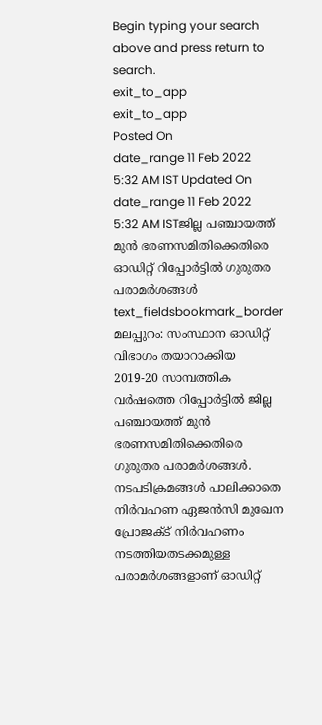Begin typing your search above and press return to search.
exit_to_app
exit_to_app
Posted On
date_range 11 Feb 2022 5:32 AM IST Updated On
date_range 11 Feb 2022 5:32 AM ISTജില്ല പഞ്ചായത്ത് മുൻ ഭരണസമിതിക്കെതിരെ ഓഡിറ്റ് റിപ്പോർട്ടിൽ ഗുരുതര പരാമർശങ്ങൾ
text_fieldsbookmark_border
മലപ്പുറം: സംസ്ഥാന ഓഡിറ്റ് വിഭാഗം തയാറാക്കിയ 2019-20 സാമ്പത്തിക വർഷത്തെ റിപ്പോർട്ടിൽ ജില്ല പഞ്ചായത്ത് മുൻ ഭരണസമിതിക്കെതിരെ ഗുരുതര പരാമർശങ്ങൾ. നടപടിക്രമങ്ങൾ പാലിക്കാതെ നിർവഹണ ഏജൻസി മുഖേന പ്രോജക്ട് നിർവഹണം നടത്തിയതടക്കമുള്ള പരാമർശങ്ങളാണ് ഓഡിറ്റ്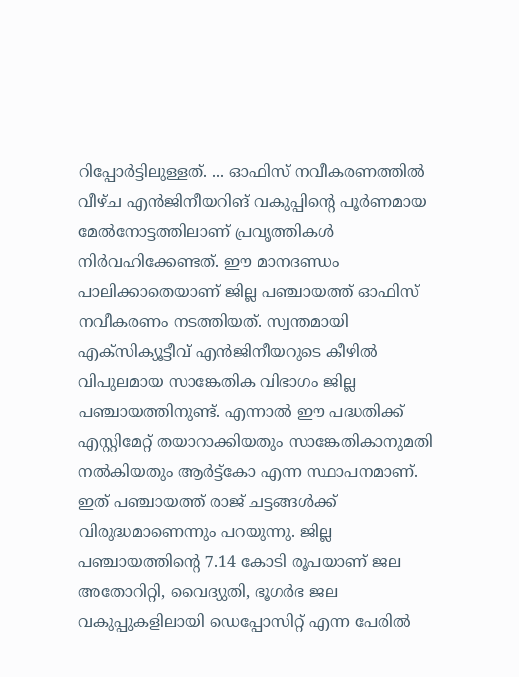റിപ്പോർട്ടിലുള്ളത്. ... ഓഫിസ് നവീകരണത്തിൽ വീഴ്ച എൻജിനീയറിങ് വകുപ്പിന്റെ പൂർണമായ മേൽനോട്ടത്തിലാണ് പ്രവൃത്തികൾ നിർവഹിക്കേണ്ടത്. ഈ മാനദണ്ഡം പാലിക്കാതെയാണ് ജില്ല പഞ്ചായത്ത് ഓഫിസ് നവീകരണം നടത്തിയത്. സ്വന്തമായി എക്സിക്യൂട്ടീവ് എൻജിനീയറുടെ കീഴിൽ വിപുലമായ സാങ്കേതിക വിഭാഗം ജില്ല പഞ്ചായത്തിനുണ്ട്. എന്നാൽ ഈ പദ്ധതിക്ക് എസ്റ്റിമേറ്റ് തയാറാക്കിയതും സാങ്കേതികാനുമതി നൽകിയതും ആർട്ട്കോ എന്ന സ്ഥാപനമാണ്. ഇത് പഞ്ചായത്ത് രാജ് ചട്ടങ്ങൾക്ക് വിരുദ്ധമാണെന്നും പറയുന്നു. ജില്ല പഞ്ചായത്തിന്റെ 7.14 കോടി രൂപയാണ് ജല അതോറിറ്റി, വൈദ്യുതി, ഭൂഗർഭ ജല വകുപ്പുകളിലായി ഡെപ്പോസിറ്റ് എന്ന പേരിൽ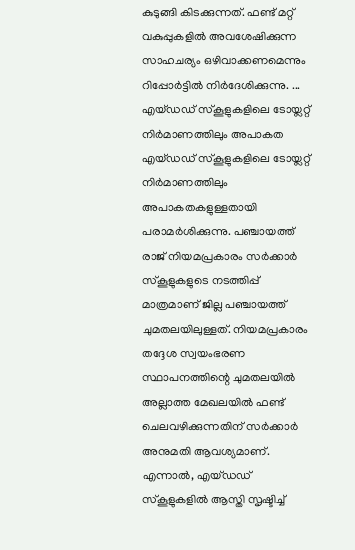കുടുങ്ങി കിടക്കുന്നത്. ഫണ്ട് മറ്റ് വകുപ്പുകളിൽ അവശേഷിക്കുന്ന സാഹചര്യം ഒഴിവാക്കണമെന്നും റിപ്പോർട്ടിൽ നിർദേശിക്കുന്നു. ... എയ്ഡഡ് സ്കൂളുകളിലെ ടോയ്ലറ്റ് നിർമാണത്തിലും അപാകത എയ്ഡഡ് സ്കൂളുകളിലെ ടോയ്ലറ്റ് നിർമാണത്തിലും അപാകതകളുള്ളതായി പരാമർശിക്കുന്നു. പഞ്ചായത്ത് രാജ് നിയമപ്രകാരം സർക്കാർ സ്കൂളുകളുടെ നടത്തിപ്പ് മാത്രമാണ് ജില്ല പഞ്ചായത്ത് ചുമതലയിലുള്ളത്. നിയമപ്രകാരം തദ്ദേശ സ്വയംഭരണ സ്ഥാപനത്തിന്റെ ചുമതലയിൽ അല്ലാത്ത മേഖലയിൽ ഫണ്ട് ചെലവഴിക്കുന്നതിന് സർക്കാർ അനുമതി ആവശ്യമാണ്. എന്നാൽ, എയ്ഡഡ് സ്കൂളുകളിൽ ആസ്തി സൃഷ്ടിച്ച്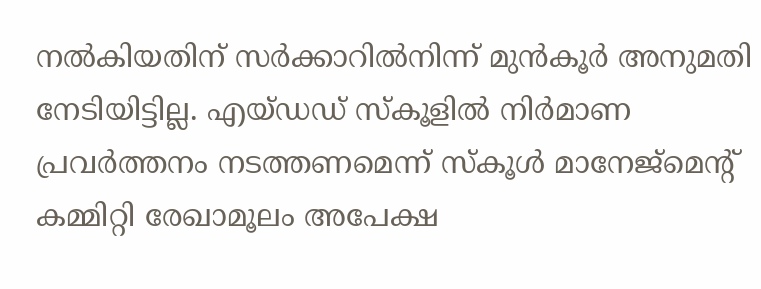നൽകിയതിന് സർക്കാറിൽനിന്ന് മുൻകൂർ അനുമതി നേടിയിട്ടില്ല. എയ്ഡഡ് സ്കൂളിൽ നിർമാണ പ്രവർത്തനം നടത്തണമെന്ന് സ്കൂൾ മാനേജ്മെന്റ് കമ്മിറ്റി രേഖാമൂലം അപേക്ഷ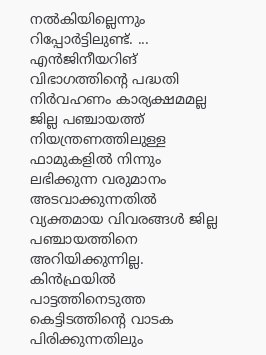നൽകിയില്ലെന്നും റിപ്പോർട്ടിലുണ്ട്. ... എൻജിനീയറിങ് വിഭാഗത്തിന്റെ പദ്ധതി നിർവഹണം കാര്യക്ഷമമല്ല ജില്ല പഞ്ചായത്ത് നിയന്ത്രണത്തിലുള്ള ഫാമുകളിൽ നിന്നും ലഭിക്കുന്ന വരുമാനം അടവാക്കുന്നതിൽ വ്യക്തമായ വിവരങ്ങൾ ജില്ല പഞ്ചായത്തിനെ അറിയിക്കുന്നില്ല. കിൻഫ്രയിൽ പാട്ടത്തിനെടുത്ത കെട്ടിടത്തിന്റെ വാടക പിരിക്കുന്നതിലും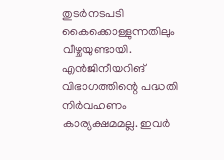തുടർനടപടി കൈക്കൊള്ളുന്നതിലും വീഴ്ചയുണ്ടായി. എൻജിനീയറിങ് വിഭാഗത്തിന്റെ പദ്ധതി നിർവഹണം കാര്യക്ഷമമല്ല. ഇവർ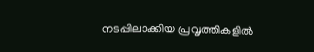നടപ്പിലാക്കിയ പ്രവൃത്തികളിൽ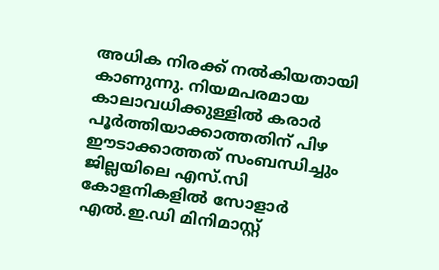അധിക നിരക്ക് നൽകിയതായി കാണുന്നു. നിയമപരമായ കാലാവധിക്കുള്ളിൽ കരാർ പൂർത്തിയാക്കാത്തതിന് പിഴ ഈടാക്കാത്തത് സംബന്ധിച്ചും ജില്ലയിലെ എസ്.സി കോളനികളിൽ സോളാർ എൽ.ഇ.ഡി മിനിമാസ്റ്റ്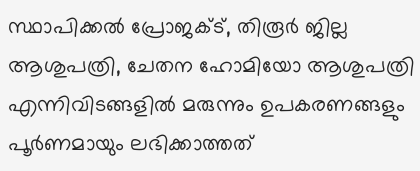സ്ഥാപിക്കൽ പ്രോജക്ട്, തിരൂർ ജില്ല ആശുപത്രി, ചേതന ഹോമിയോ ആശുപത്രി എന്നിവിടങ്ങളിൽ മരുന്നും ഉപകരണങ്ങളും പൂർണമായും ലഭിക്കാത്തത്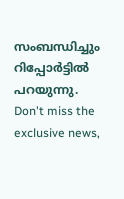സംബന്ധിച്ചും റിപ്പോർട്ടിൽ പറയുന്നു.
Don't miss the exclusive news,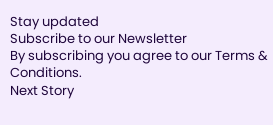Stay updated
Subscribe to our Newsletter
By subscribing you agree to our Terms & Conditions.
Next Story